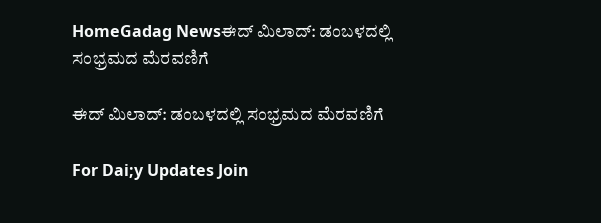HomeGadag Newsಈದ್ ಮಿಲಾದ್: ಡಂಬಳದಲ್ಲಿ ಸಂಭ್ರಮದ ಮೆರವಣಿಗೆ

ಈದ್ ಮಿಲಾದ್: ಡಂಬಳದಲ್ಲಿ ಸಂಭ್ರಮದ ಮೆರವಣಿಗೆ

For Dai;y Updates Join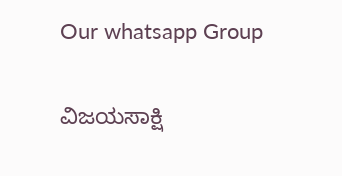Our whatsapp Group

ವಿಜಯಸಾಕ್ಷಿ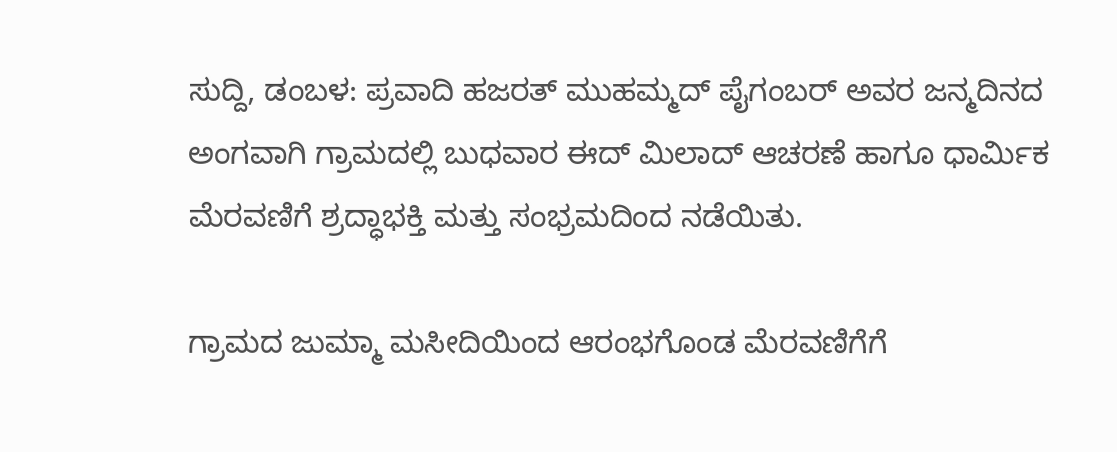ಸುದ್ದಿ, ಡಂಬಳ: ಪ್ರವಾದಿ ಹಜರತ್ ಮುಹಮ್ಮದ್ ಪೈಗಂಬರ್ ಅವರ ಜನ್ಮದಿನದ ಅಂಗವಾಗಿ ಗ್ರಾಮದಲ್ಲಿ ಬುಧವಾರ ಈದ್ ಮಿಲಾದ್ ಆಚರಣೆ ಹಾಗೂ ಧಾರ್ಮಿಕ ಮೆರವಣಿಗೆ ಶ್ರದ್ಧಾಭಕ್ತಿ ಮತ್ತು ಸಂಭ್ರಮದಿಂದ ನಡೆಯಿತು.

ಗ್ರಾಮದ ಜುಮ್ಮಾ ಮಸೀದಿಯಿಂದ ಆರಂಭಗೊಂಡ ಮೆರವಣಿಗೆಗೆ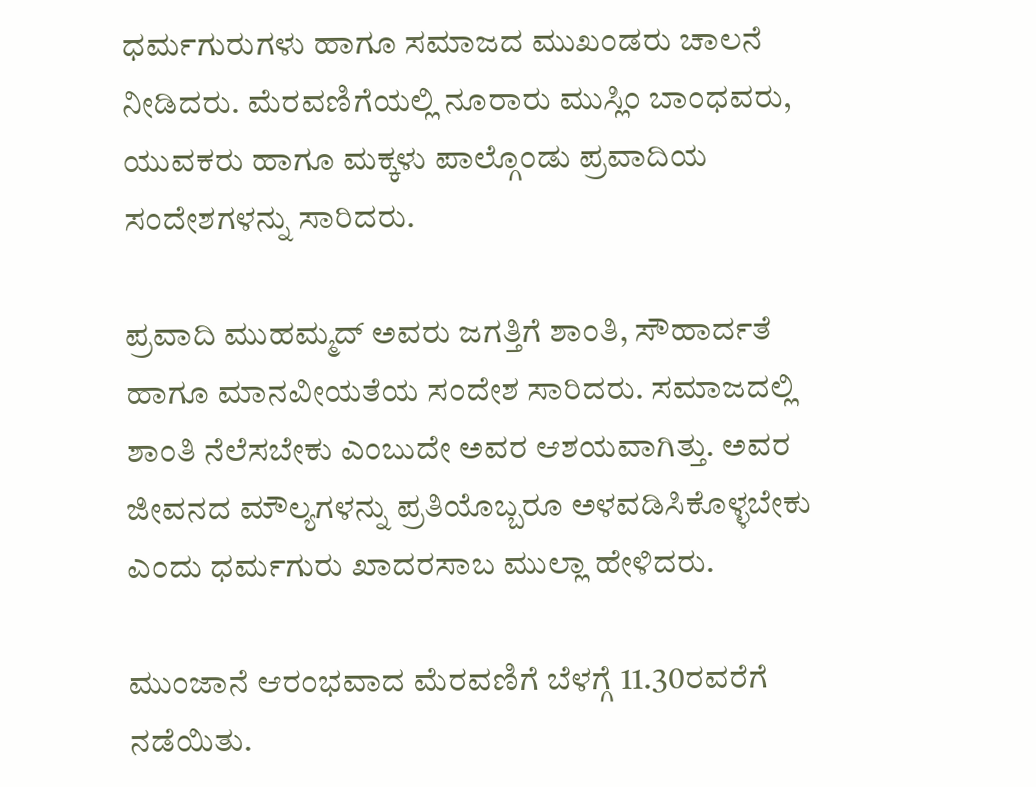ಧರ್ಮಗುರುಗಳು ಹಾಗೂ ಸಮಾಜದ ಮುಖಂಡರು ಚಾಲನೆ ನೀಡಿದರು. ಮೆರವಣಿಗೆಯಲ್ಲಿ ನೂರಾರು ಮುಸ್ಲಿಂ ಬಾಂಧವರು, ಯುವಕರು ಹಾಗೂ ಮಕ್ಕಳು ಪಾಲ್ಗೊಂಡು ಪ್ರವಾದಿಯ ಸಂದೇಶಗಳನ್ನು ಸಾರಿದರು.

ಪ್ರವಾದಿ ಮುಹಮ್ಮದ್ ಅವರು ಜಗತ್ತಿಗೆ ಶಾಂತಿ, ಸೌಹಾರ್ದತೆ ಹಾಗೂ ಮಾನವೀಯತೆಯ ಸಂದೇಶ ಸಾರಿದರು. ಸಮಾಜದಲ್ಲಿ ಶಾಂತಿ ನೆಲೆಸಬೇಕು ಎಂಬುದೇ ಅವರ ಆಶಯವಾಗಿತ್ತು. ಅವರ ಜೀವನದ ಮೌಲ್ಯಗಳನ್ನು ಪ್ರತಿಯೊಬ್ಬರೂ ಅಳವಡಿಸಿಕೊಳ್ಳಬೇಕು ಎಂದು ಧರ್ಮಗುರು ಖಾದರಸಾಬ ಮುಲ್ಲಾ ಹೇಳಿದರು.

ಮುಂಜಾನೆ ಆರಂಭವಾದ ಮೆರವಣಿಗೆ ಬೆಳಗ್ಗೆ 11.30ರವರೆಗೆ ನಡೆಯಿತು.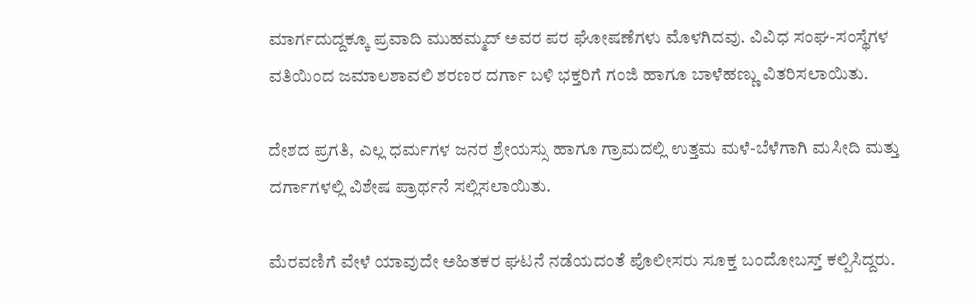ಮಾರ್ಗದುದ್ದಕ್ಕೂ ಪ್ರವಾದಿ ಮುಹಮ್ಮದ್ ಅವರ ಪರ ಘೋಷಣೆಗಳು ಮೊಳಗಿದವು. ವಿವಿಧ ಸಂಘ-ಸಂಸ್ಥೆಗಳ ವತಿಯಿಂದ ಜಮಾಲಶಾವಲಿ ಶರಣರ ದರ್ಗಾ ಬಳಿ ಭಕ್ತರಿಗೆ ಗಂಜಿ ಹಾಗೂ ಬಾಳೆಹಣ್ಣು ವಿತರಿಸಲಾಯಿತು.

ದೇಶದ ಪ್ರಗತಿ, ಎಲ್ಲ ಧರ್ಮಗಳ ಜನರ ಶ್ರೇಯಸ್ಸು ಹಾಗೂ ಗ್ರಾಮದಲ್ಲಿ ಉತ್ತಮ ಮಳೆ-ಬೆಳೆಗಾಗಿ ಮಸೀದಿ ಮತ್ತು ದರ್ಗಾಗಳಲ್ಲಿ ವಿಶೇಷ ಪ್ರಾರ್ಥನೆ ಸಲ್ಲಿಸಲಾಯಿತು.

ಮೆರವಣಿಗೆ ವೇಳೆ ಯಾವುದೇ ಅಹಿತಕರ ಘಟನೆ ನಡೆಯದಂತೆ ಪೊಲೀಸರು ಸೂಕ್ತ ಬಂದೋಬಸ್ತ್ ಕಲ್ಪಿಸಿದ್ದರು.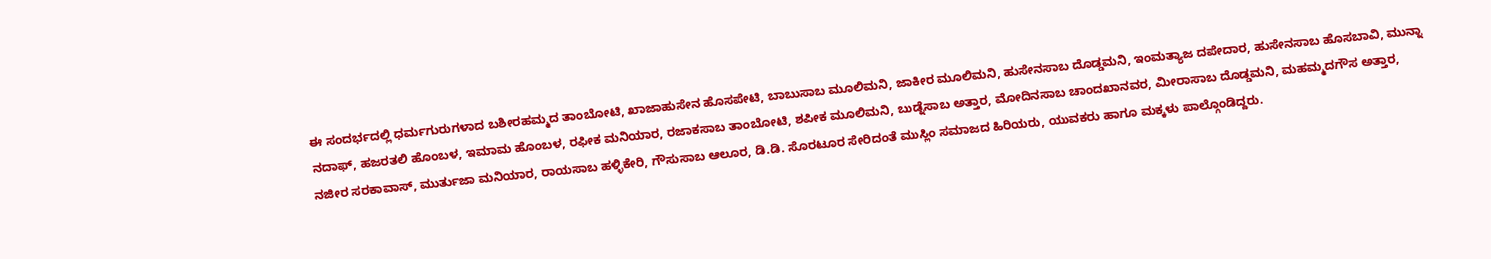ಈ ಸಂದರ್ಭದಲ್ಲಿ ಧರ್ಮಗುರುಗಳಾದ ಬಶೀರಹಮ್ಮದ ತಾಂಬೋಟಿ, ಖಾಜಾಹುಸೇನ ಹೊಸಪೇಟಿ, ಬಾಬುಸಾಬ ಮೂಲಿಮನಿ, ಜಾಕೀರ ಮೂಲಿಮನಿ, ಹುಸೇನಸಾಬ ದೊಡ್ಡಮನಿ, ಇಂಮತ್ಯಾಜ ದಪೇದಾರ, ಹುಸೇನಸಾಬ ಹೊಸಬಾವಿ, ಮುನ್ನಾ ನದಾಫ್, ಹಜರತಲಿ ಹೊಂಬಳ, ಇಮಾಮ ಹೊಂಬಳ, ರಫೀಕ ಮನಿಯಾರ, ರಜಾಕಸಾಬ ತಾಂಬೋಟಿ, ಶಪೀಕ ಮೂಲಿಮನಿ, ಬುಡ್ನೆಸಾಬ ಅತ್ತಾರ, ಮೋದಿನಸಾಬ ಚಾಂದಖಾನವರ, ಮೀರಾಸಾಬ ದೊಡ್ಡಮನಿ, ಮಹಮ್ಮದಗೌಸ ಅತ್ತಾರ, ನಜೀರ ಸರಕಾವಾಸ್, ಮುರ್ತುಜಾ ಮನಿಯಾರ, ರಾಯಸಾಬ ಹಳ್ಳಿಕೇರಿ, ಗೌಸುಸಾಬ ಆಲೂರ, ಡಿ.ಡಿ. ಸೊರಟೂರ ಸೇರಿದಂತೆ ಮುಸ್ಲಿಂ ಸಮಾಜದ ಹಿರಿಯರು, ಯುವಕರು ಹಾಗೂ ಮಕ್ಕಳು ಪಾಲ್ಗೊಂಡಿದ್ದರು.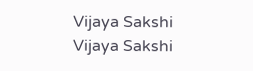Vijaya Sakshi
Vijaya Sakshi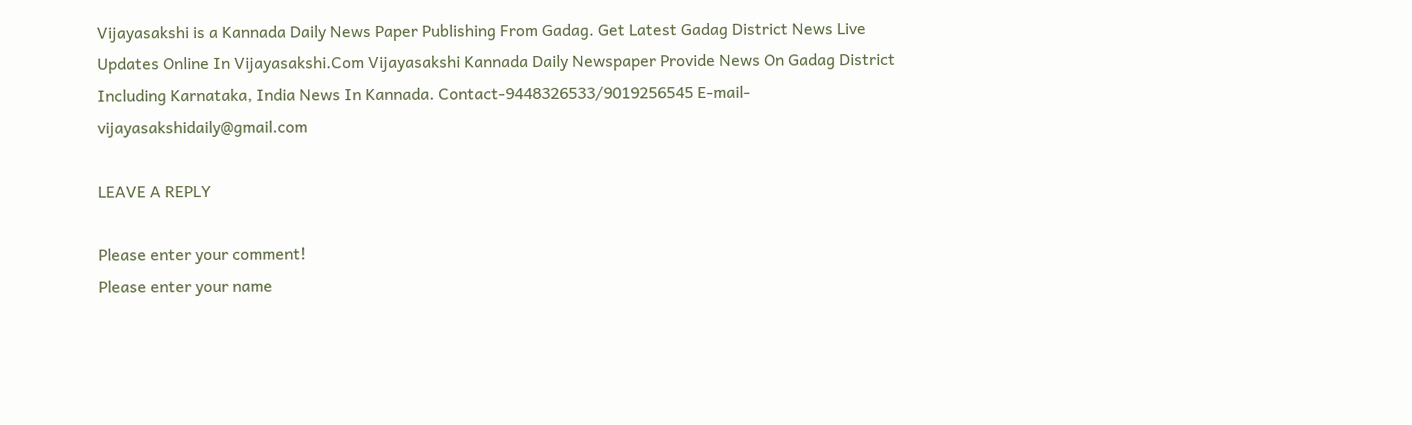Vijayasakshi is a Kannada Daily News Paper Publishing From Gadag. Get Latest Gadag District News Live Updates Online In Vijayasakshi.Com Vijayasakshi Kannada Daily Newspaper Provide News On Gadag District Including Karnataka, India News In Kannada. Contact-9448326533/9019256545 E-mail-vijayasakshidaily@gmail.com

LEAVE A REPLY

Please enter your comment!
Please enter your name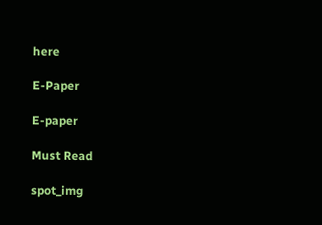here

E-Paper

E-paper

Must Read

spot_img